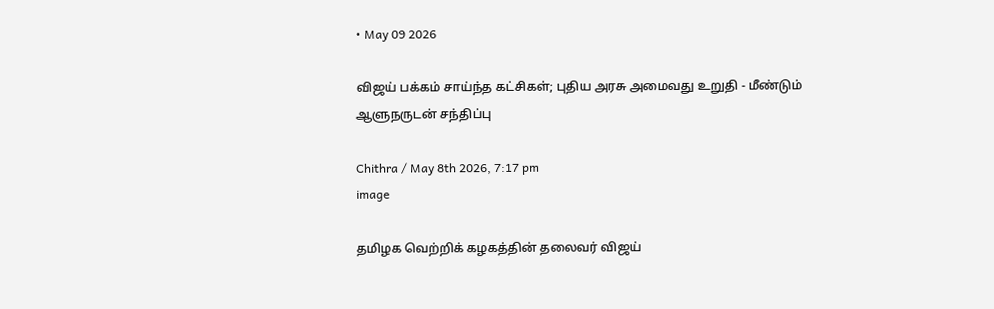• May 09 2026

விஜய் பக்கம் சாய்ந்த கட்சிகள்; புதிய அரசு அமைவது உறுதி - மீண்டும் ஆளுநருடன் சந்திப்பு

Chithra / May 8th 2026, 7:17 pm
image

தமிழக வெற்றிக் கழகத்தின் தலைவர் விஜய்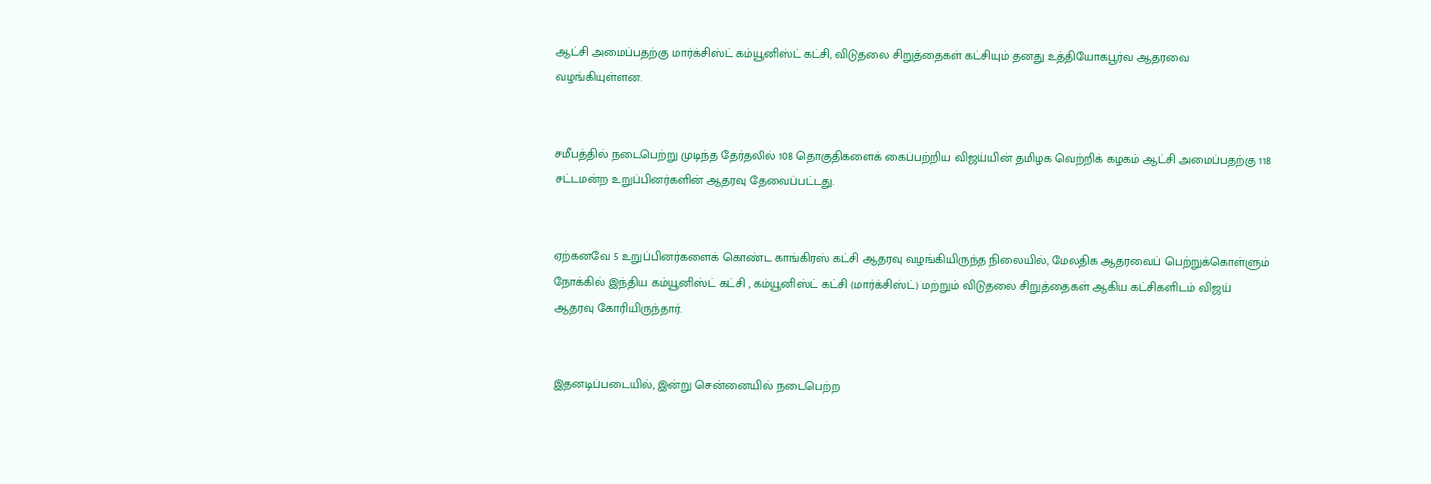ஆட்சி அமைப்பதற்கு மார்க்சிஸ்ட் கம்யூனிஸ்ட் கட்சி, விடுதலை சிறுத்தைகள் கட்சியும் தனது உத்தியோகபூர்வ ஆதரவை வழங்கியுள்ளன.


சமீபத்தில் நடைபெற்று முடிந்த தேர்தலில் 108 தொகுதிகளைக் கைப்பற்றிய விஜய்யின் தமிழக வெற்றிக் கழகம் ஆட்சி அமைப்பதற்கு 118 சட்டமன்ற உறுப்பினர்களின் ஆதரவு தேவைப்பட்டது.


ஏற்கனவே 5 உறுப்பினர்களைக் கொண்ட காங்கிரஸ் கட்சி ஆதரவு வழங்கியிருந்த நிலையில், மேலதிக ஆதரவைப் பெற்றுக்கொள்ளும் நோக்கில் இந்திய கம்யூனிஸ்ட் கட்சி , கம்யூனிஸ்ட் கட்சி (மார்க்சிஸ்ட்) மற்றும் விடுதலை சிறுத்தைகள் ஆகிய கட்சிகளிடம் விஜய் ஆதரவு கோரியிருந்தார்.


இதனடிப்படையில், இன்று சென்னையில் நடைபெற்ற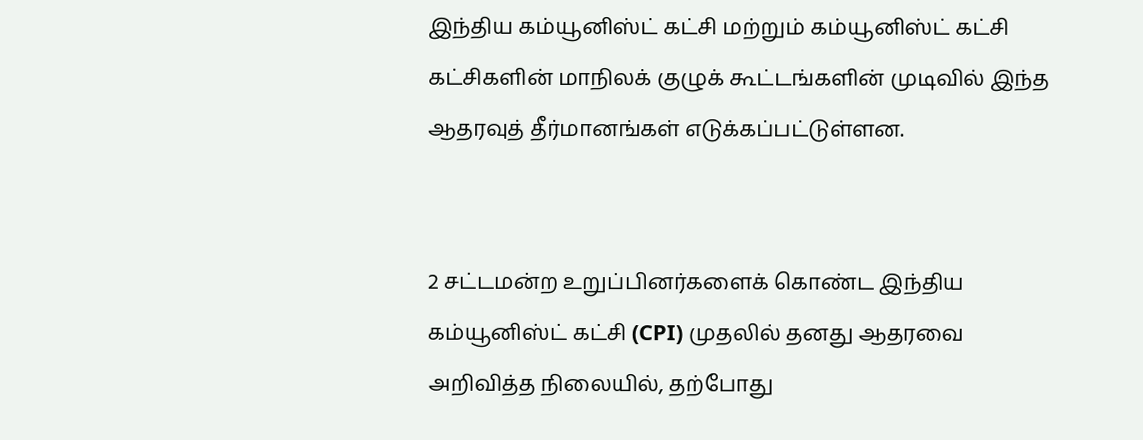இந்திய கம்யூனிஸ்ட் கட்சி மற்றும் கம்யூனிஸ்ட் கட்சி  கட்சிகளின் மாநிலக் குழுக் கூட்டங்களின் முடிவில் இந்த ஆதரவுத் தீர்மானங்கள் எடுக்கப்பட்டுள்ளன.


2 சட்டமன்ற உறுப்பினர்களைக் கொண்ட இந்திய கம்யூனிஸ்ட் கட்சி (CPI) முதலில் தனது ஆதரவை அறிவித்த நிலையில், தற்போது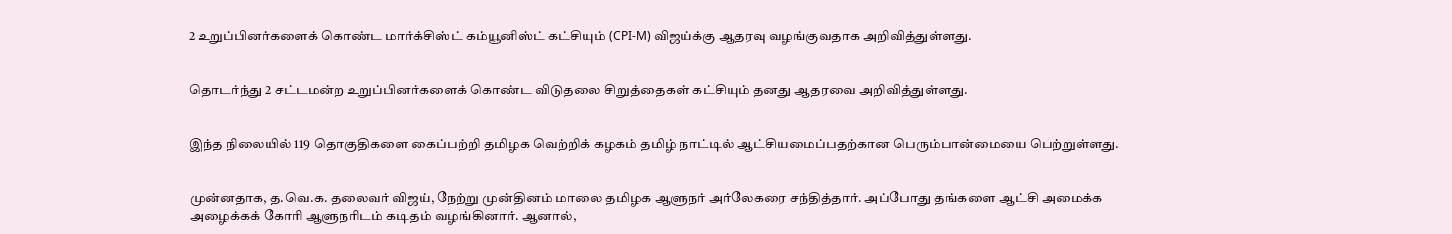2 உறுப்பினர்களைக் கொண்ட மார்க்சிஸ்ட் கம்யூனிஸ்ட் கட்சியும் (CPI-M) விஜய்க்கு ஆதரவு வழங்குவதாக அறிவித்துள்ளது.


தொடர்ந்து 2 சட்டமன்ற உறுப்பினர்களைக் கொண்ட விடுதலை சிறுத்தைகள் கட்சியும் தனது ஆதரவை அறிவித்துள்ளது.


இந்த நிலையில் 119 தொகுதிகளை கைப்பற்றி தமிழக வெற்றிக் கழகம் தமிழ் நாட்டில் ஆட்சியமைப்பதற்கான பெரும்பான்மையை பெற்றுள்ளது.


முன்னதாக, த.வெ.க. தலைவர் விஜய், நேற்று முன்தினம் மாலை தமிழக ஆளுநர் அர்லேகரை சந்தித்தார். அப்போது தங்களை ஆட்சி அமைக்க அழைக்கக் கோரி ஆளுநரிடம் கடிதம் வழங்கினார். ஆனால்,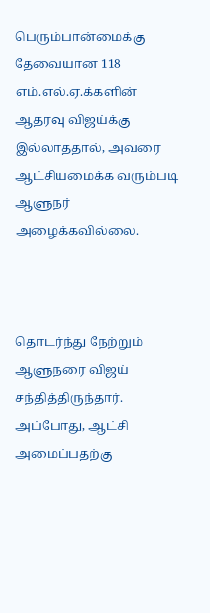பெரும்பான்மைக்கு தேவையான 118 எம்.எல்.ஏ.க்களின் ஆதரவு விஜய்க்கு இல்லாததால், அவரை ஆட்சியமைக்க வரும்படி ஆளுநர் அழைக்கவில்லை.



தொடர்ந்து நேற்றும் ஆளுநரை விஜய் சந்தித்திருந்தார். அப்போது, ஆட்சி அமைப்பதற்கு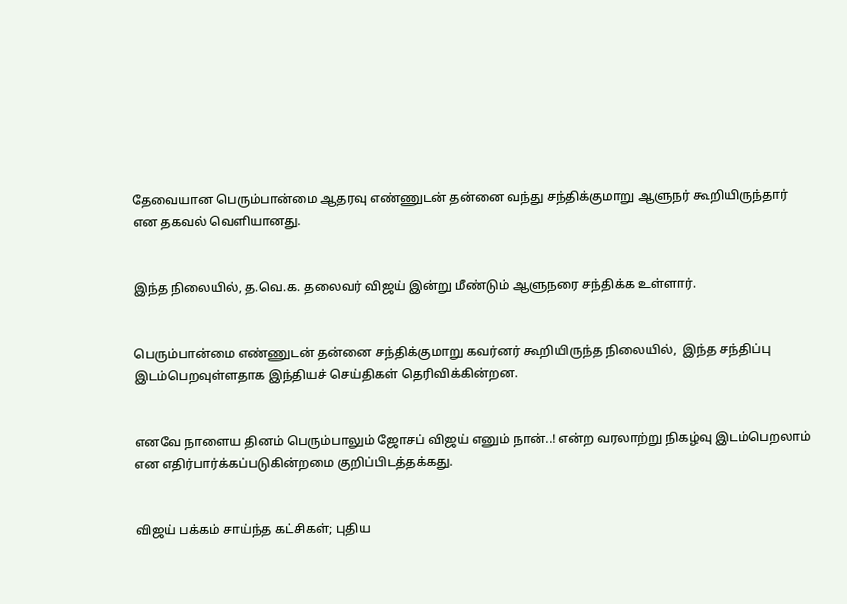தேவையான பெரும்பான்மை ஆதரவு எண்ணுடன் தன்னை வந்து சந்திக்குமாறு ஆளுநர் கூறியிருந்தார் என தகவல் வெளியானது.


இந்த நிலையில், த.வெ.க. தலைவர் விஜய் இன்று மீண்டும் ஆளுநரை சந்திக்க உள்ளார்.


பெரும்பான்மை எண்ணுடன் தன்னை சந்திக்குமாறு கவர்னர் கூறியிருந்த நிலையில்,  இந்த சந்திப்பு இடம்பெறவுள்ளதாக இந்தியச் செய்திகள் தெரிவிக்கின்றன.


எனவே நாளைய தினம் பெரும்பாலும் ஜோசப் விஜய் எனும் நான்..! என்ற வரலாற்று நிகழ்வு இடம்பெறலாம் என எதிர்பார்க்கப்படுகின்றமை குறிப்பிடத்தக்கது.


விஜய் பக்கம் சாய்ந்த கட்சிகள்; புதிய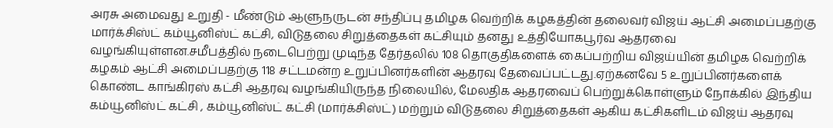அரசு அமைவது உறுதி - மீண்டும் ஆளுநருடன் சந்திப்பு தமிழக வெற்றிக் கழகத்தின் தலைவர் விஜய் ஆட்சி அமைப்பதற்கு மார்க்சிஸ்ட் கம்யூனிஸ்ட் கட்சி, விடுதலை சிறுத்தைகள் கட்சியும் தனது உத்தியோகபூர்வ ஆதரவை வழங்கியுள்ளன.சமீபத்தில் நடைபெற்று முடிந்த தேர்தலில் 108 தொகுதிகளைக் கைப்பற்றிய விஜய்யின் தமிழக வெற்றிக் கழகம் ஆட்சி அமைப்பதற்கு 118 சட்டமன்ற உறுப்பினர்களின் ஆதரவு தேவைப்பட்டது.ஏற்கனவே 5 உறுப்பினர்களைக் கொண்ட காங்கிரஸ் கட்சி ஆதரவு வழங்கியிருந்த நிலையில், மேலதிக ஆதரவைப் பெற்றுக்கொள்ளும் நோக்கில் இந்திய கம்யூனிஸ்ட் கட்சி , கம்யூனிஸ்ட் கட்சி (மார்க்சிஸ்ட்) மற்றும் விடுதலை சிறுத்தைகள் ஆகிய கட்சிகளிடம் விஜய் ஆதரவு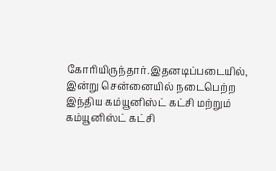கோரியிருந்தார்.இதனடிப்படையில், இன்று சென்னையில் நடைபெற்ற இந்திய கம்யூனிஸ்ட் கட்சி மற்றும் கம்யூனிஸ்ட் கட்சி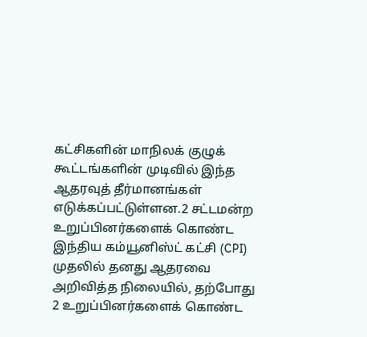கட்சிகளின் மாநிலக் குழுக் கூட்டங்களின் முடிவில் இந்த ஆதரவுத் தீர்மானங்கள் எடுக்கப்பட்டுள்ளன.2 சட்டமன்ற உறுப்பினர்களைக் கொண்ட இந்திய கம்யூனிஸ்ட் கட்சி (CPI) முதலில் தனது ஆதரவை அறிவித்த நிலையில், தற்போது 2 உறுப்பினர்களைக் கொண்ட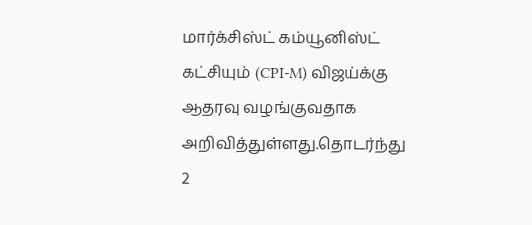மார்க்சிஸ்ட் கம்யூனிஸ்ட் கட்சியும் (CPI-M) விஜய்க்கு ஆதரவு வழங்குவதாக அறிவித்துள்ளது.தொடர்ந்து 2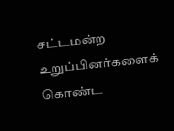சட்டமன்ற உறுப்பினர்களைக் கொண்ட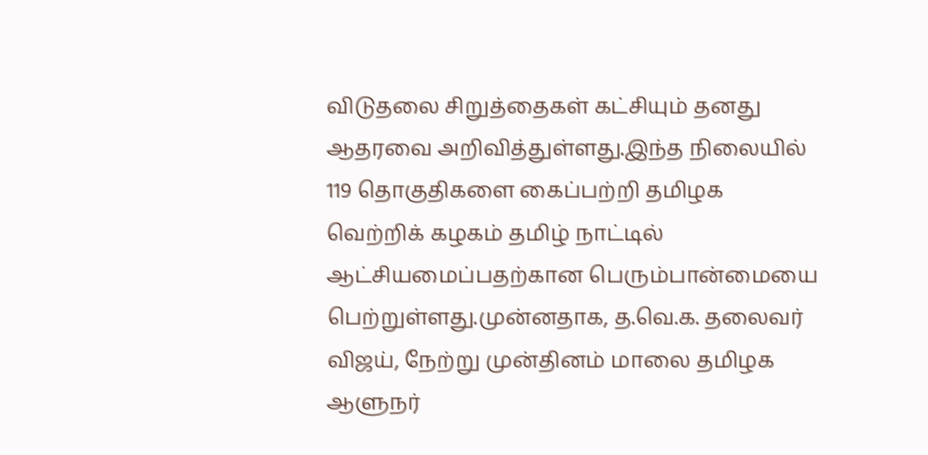விடுதலை சிறுத்தைகள் கட்சியும் தனது ஆதரவை அறிவித்துள்ளது.இந்த நிலையில் 119 தொகுதிகளை கைப்பற்றி தமிழக வெற்றிக் கழகம் தமிழ் நாட்டில் ஆட்சியமைப்பதற்கான பெரும்பான்மையை பெற்றுள்ளது.முன்னதாக, த.வெ.க. தலைவர் விஜய், நேற்று முன்தினம் மாலை தமிழக ஆளுநர்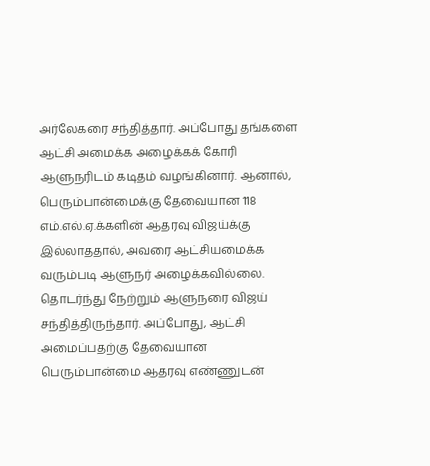அர்லேகரை சந்தித்தார். அப்போது தங்களை ஆட்சி அமைக்க அழைக்கக் கோரி ஆளுநரிடம் கடிதம் வழங்கினார். ஆனால், பெரும்பான்மைக்கு தேவையான 118 எம்.எல்.ஏ.க்களின் ஆதரவு விஜய்க்கு இல்லாததால், அவரை ஆட்சியமைக்க வரும்படி ஆளுநர் அழைக்கவில்லை. தொடர்ந்து நேற்றும் ஆளுநரை விஜய் சந்தித்திருந்தார். அப்போது, ஆட்சி அமைப்பதற்கு தேவையான பெரும்பான்மை ஆதரவு எண்ணுடன்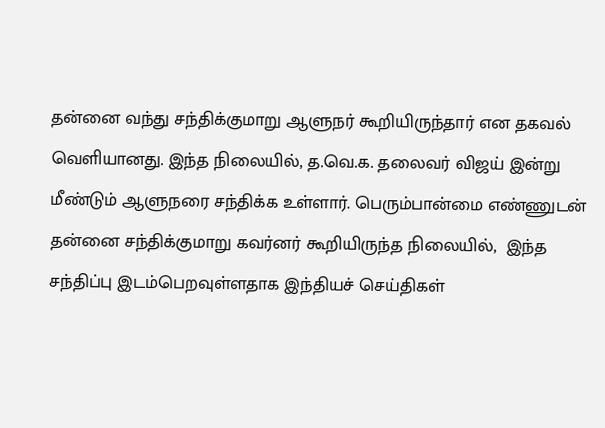தன்னை வந்து சந்திக்குமாறு ஆளுநர் கூறியிருந்தார் என தகவல் வெளியானது. இந்த நிலையில், த.வெ.க. தலைவர் விஜய் இன்று மீண்டும் ஆளுநரை சந்திக்க உள்ளார். பெரும்பான்மை எண்ணுடன் தன்னை சந்திக்குமாறு கவர்னர் கூறியிருந்த நிலையில்,  இந்த சந்திப்பு இடம்பெறவுள்ளதாக இந்தியச் செய்திகள்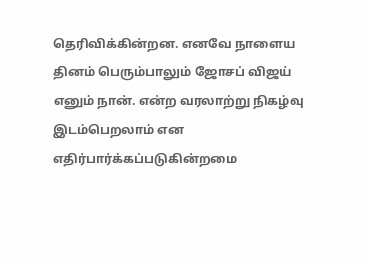தெரிவிக்கின்றன. எனவே நாளைய தினம் பெரும்பாலும் ஜோசப் விஜய் எனும் நான். என்ற வரலாற்று நிகழ்வு இடம்பெறலாம் என எதிர்பார்க்கப்படுகின்றமை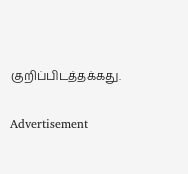குறிப்பிடத்தக்கது.

Advertisement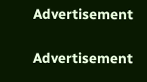Advertisement

Advertisement